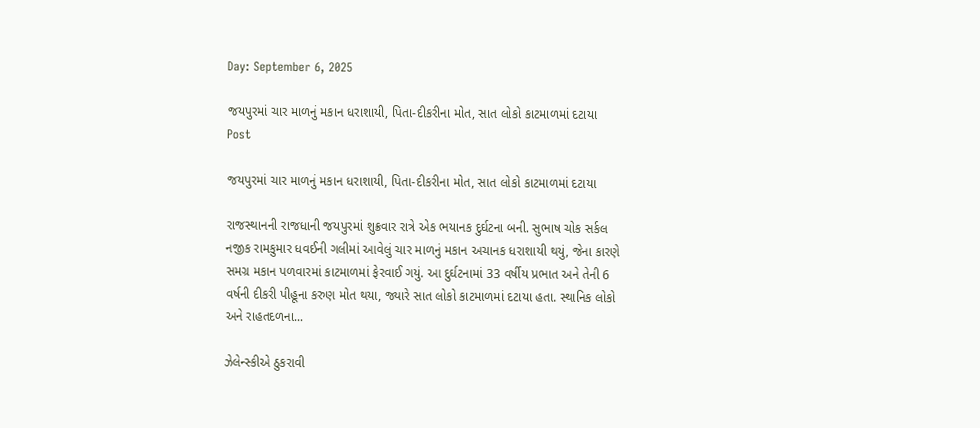Day: September 6, 2025

જયપુરમાં ચાર માળનું મકાન ધરાશાયી, પિતા-દીકરીના મોત, સાત લોકો કાટમાળમાં દટાયા
Post

જયપુરમાં ચાર માળનું મકાન ધરાશાયી, પિતા-દીકરીના મોત, સાત લોકો કાટમાળમાં દટાયા

રાજસ્થાનની રાજધાની જયપુરમાં શુક્રવાર રાત્રે એક ભયાનક દુર્ઘટના બની. સુભાષ ચોક સર્કલ નજીક રામકુમાર ધવઈની ગલીમાં આવેલું ચાર માળનું મકાન અચાનક ધરાશાયી થયું, જેના કારણે સમગ્ર મકાન પળવારમાં કાટમાળમાં ફેરવાઈ ગયું. આ દુર્ઘટનામાં 33 વર્ષીય પ્રભાત અને તેની 6 વર્ષની દીકરી પીહૂના કરુણ મોત થયા, જ્યારે સાત લોકો કાટમાળમાં દટાયા હતા. સ્થાનિક લોકો અને રાહતદળના...

ઝેલેન્સ્કીએ ઠુકરાવી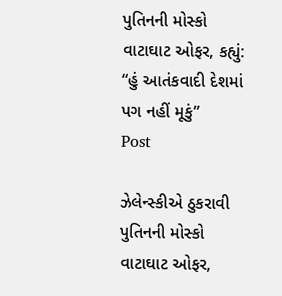પુતિનની મોસ્કો વાટાઘાટ ઓફર, કહ્યું: “હું આતંકવાદી દેશમાં પગ નહીં મૂકું”
Post

ઝેલેન્સ્કીએ ઠુકરાવી પુતિનની મોસ્કો વાટાઘાટ ઓફર,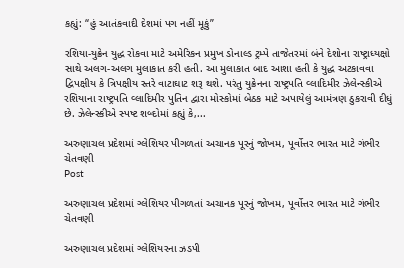કહ્યું: “હું આતંકવાદી દેશમાં પગ નહીં મૂકું”

રશિયા-યુક્રેન યુદ્ધ રોકવા માટે અમેરિકન પ્રમુખ ડોનાલ્ડ ટ્રમ્પે તાજેતરમાં બંને દેશોના રાષ્ટ્રાધ્યક્ષો સાથે અલગ-અલગ મુલાકાત કરી હતી. આ મુલાકાત બાદ આશા હતી કે યુદ્ધ અટકાવવા દ્વિપક્ષીય કે ત્રિપક્ષીય સ્તરે વાટાઘાટ શરૂ થશે. પરંતુ યુક્રેનના રાષ્ટ્રપતિ વ્લાદિમીર ઝેલેન્સ્કીએ રશિયાના રાષ્ટ્રપતિ વ્લાદિમીર પુતિન દ્વારા મોસ્કોમાં બેઠક માટે અપાયેલું આમંત્રણ ઠુકરાવી દીધું છે. ઝેલેન્સ્કીએ સ્પષ્ટ શબ્દોમાં કહ્યું કે,...

અરુણાચલ પ્રદેશમાં ગ્લેશિયર પીગળતાં અચાનક પૂરનું જોખમ, પૂર્વોત્તર ભારત માટે ગંભીર ચેતવણી
Post

અરુણાચલ પ્રદેશમાં ગ્લેશિયર પીગળતાં અચાનક પૂરનું જોખમ, પૂર્વોત્તર ભારત માટે ગંભીર ચેતવણી

અરુણાચલ પ્રદેશમાં ગ્લેશિયરના ઝડપી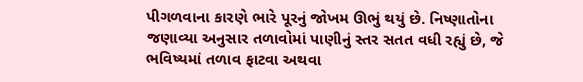પીગળવાના કારણે ભારે પૂરનું જોખમ ઊભું થયું છે. નિષ્ણાતોના જણાવ્યા અનુસાર તળાવોમાં પાણીનું સ્તર સતત વધી રહ્યું છે, જે ભવિષ્યમાં તળાવ ફાટવા અથવા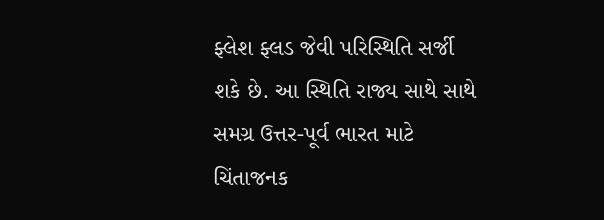ફ્લેશ ફ્લડ જેવી પરિસ્થિતિ સર્જી શકે છે. આ સ્થિતિ રાજ્ય સાથે સાથે સમગ્ર ઉત્તર-પૂર્વ ભારત માટે ચિંતાજનક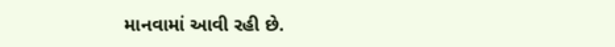માનવામાં આવી રહી છે.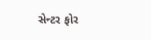સેન્ટર ફોર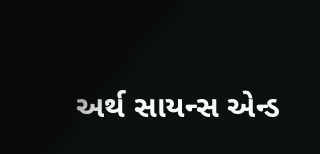અર્થ સાયન્સ એન્ડ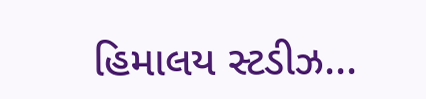હિમાલય સ્ટડીઝ...